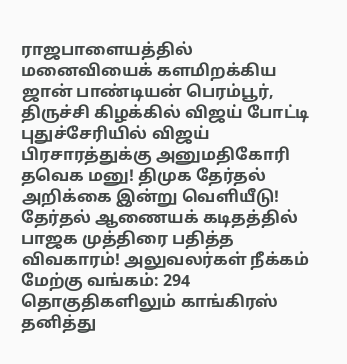ராஜபாளையத்தில் மனைவியைக் களமிறக்கிய ஜான் பாண்டியன் பெரம்பூர், திருச்சி கிழக்கில் விஜய் போட்டி புதுச்சேரியில் விஜய் பிரசாரத்துக்கு அனுமதிகோரி தவெக மனு! திமுக தேர்தல் அறிக்கை இன்று வெளியீடு! தேர்தல் ஆணையக் கடிதத்தில் பாஜக முத்திரை பதித்த விவகாரம்! அலுவலர்கள் நீக்கம் மேற்கு வங்கம்: 294 தொகுதிகளிலும் காங்கிரஸ் தனித்து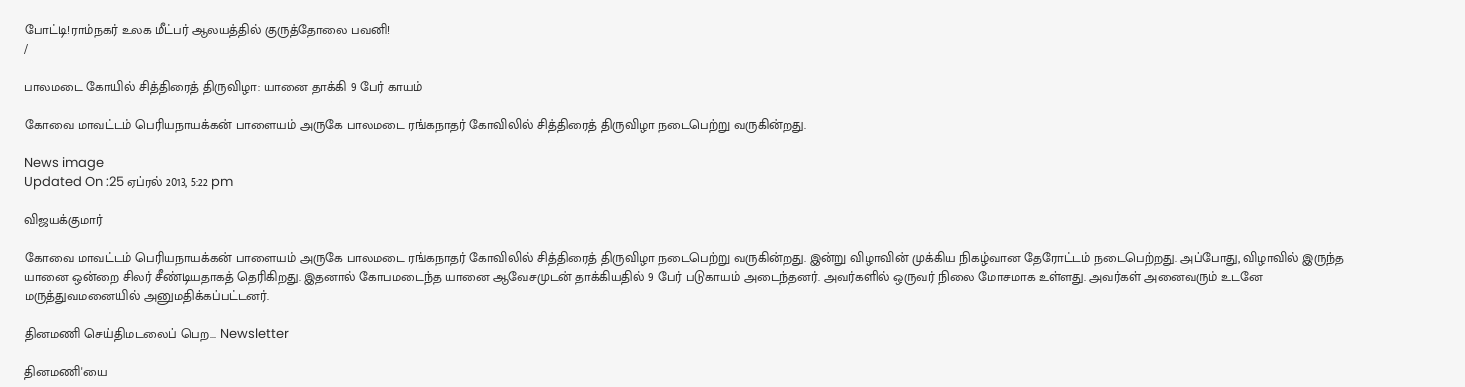போட்டி!ராம்நகர் உலக மீட்பர் ஆலயத்தில் குருத்தோலை பவனி!
/

பாலமடை கோயில் சித்திரைத் திருவிழா: யானை தாக்கி 9 பேர் காயம்

கோவை மாவட்டம் பெரியநாயக்கன் பாளையம் அருகே பாலமடை ரங்கநாதர் கோவிலில் சித்திரைத் திருவிழா நடைபெற்று வருகின்றது.

News image
Updated On :25 ஏப்ரல் 2013, 5:22 pm

விஜயக்குமார்

கோவை மாவட்டம் பெரியநாயக்கன் பாளையம் அருகே பாலமடை ரங்கநாதர் கோவிலில் சித்திரைத் திருவிழா நடைபெற்று வருகின்றது. இன்று விழாவின் முக்கிய நிகழ்வான தேரோட்டம் நடைபெற்றது. அப்போது, விழாவில் இருந்த யானை ஒன்றை சிலர் சீண்டியதாகத் தெரிகிறது. இதனால் கோபமடைந்த யானை ஆவேசமுடன் தாக்கியதில் 9 பேர் படுகாயம் அடைந்தனர். அவர்களில் ஒருவர் நிலை மோசமாக உள்ளது. அவர்கள் அனைவரும் உடனே மருத்துவமனையில் அனுமதிக்கப்பட்டனர்.

தினமணி செய்திமடலைப் பெற... Newsletter

தினமணி'யை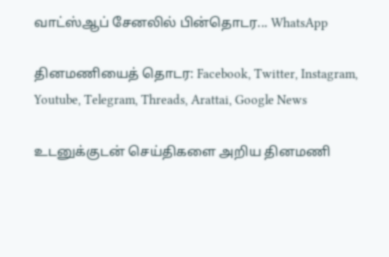வாட்ஸ்ஆப் சேனலில் பின்தொடர... WhatsApp

தினமணியைத் தொடர: Facebook, Twitter, Instagram, Youtube, Telegram, Threads, Arattai, Google News

உடனுக்குடன் செய்திகளை அறிய தினமணி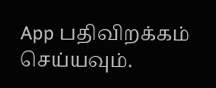App பதிவிறக்கம் செய்யவும்.